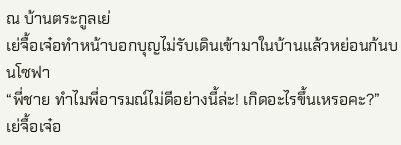ณ บ้านตระกูลเย่
เย่จื้อเจ๋อทำหน้าบอกบุญไม่รับเดินเข้ามาในบ้านแล้วหย่อนก้นบนโซฟา
“พี่ชาย ทำไมพี่อารมณ์ไม่ดีอย่างนี้ล่ะ! เกิดอะไรขึ้นเหรอคะ?”
เย่จื้อเจ๋อ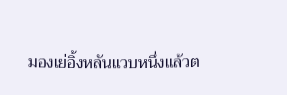มองเย่อิ้งหลันแวบหนึ่งแล้วต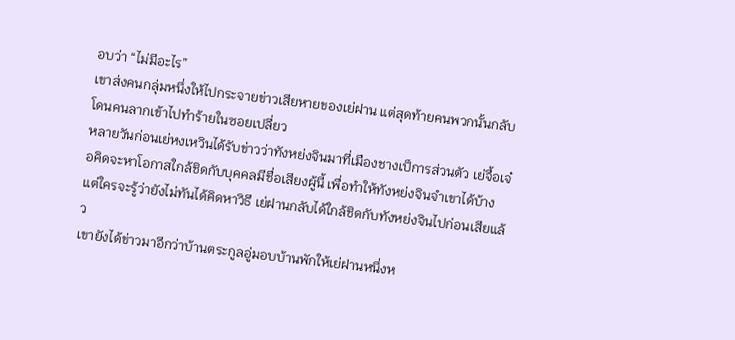อบว่า “ไม่มีอะไร”
เขาส่งคนกลุ่มหนึ่งให้ไปกระจายข่าวเสียหายของเย่ฝาน แต่สุดท้ายคนพวกนั้นกลับโดนคนลากเข้าไปทำร้ายในซอยเปลี่ยว
หลายวันก่อนเย่หงเหวินได้รับข่าวว่าทังหย่งจินมาที่เมืองชางเป็การส่วนตัว เย่จื้อเจ๋อคิดจะหาโอกาสใกล้ชิดกับบุคคลมีชื่อเสียงผู้นี้ เพื่อทำให้ทังหย่งจินจำเขาได้บ้าง แต่ใครจะรู้ว่ายังไม่ทันได้คิดหาวิธี เย่ฝานกลับได้ใกล้ชิดกับทังหย่งจินไปก่อนเสียแล้ว
เขายังได้ข่าวมาอีกว่าบ้านตระกูลอู่มอบบ้านพักให้เย่ฝานหนึ่งห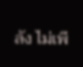ลัง ไม่เพี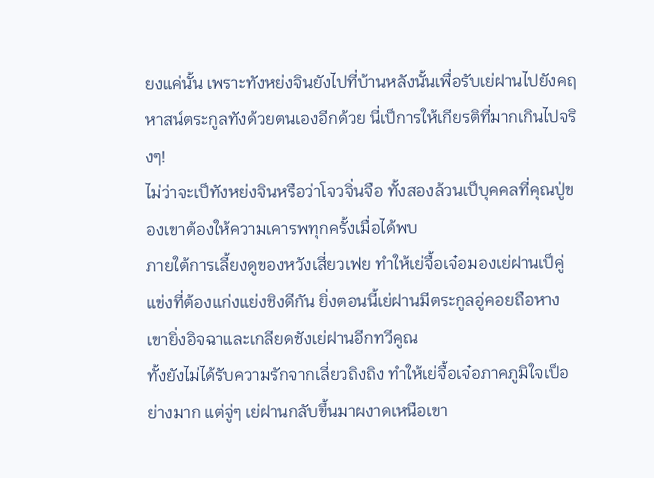ยงแค่นั้น เพราะทังหย่งจินยังไปที่บ้านหลังนั้นเพื่อรับเย่ฝานไปยังคฤหาสน์ตระกูลทังด้วยตนเองอีกด้วย นี่เป็การให้เกียรติที่มากเกินไปจริงๆ!
ไม่ว่าจะเป็ทังหย่งจินหรือว่าโจวจิ่นจือ ทั้งสองล้วนเป็บุคคลที่คุณปู่ของเขาต้องให้ความเคารพทุกครั้งเมื่อได้พบ
ภายใต้การเลี้ยงดูของหวังเสี่ยวเฟย ทำให้เย่จื้อเจ๋อมองเย่ฝานเป็คู่แข่งที่ต้องแก่งแย่งชิงดีกัน ยิ่งตอนนี้เย่ฝานมีตระกูลอู่คอยถือหาง เขายิ่งอิจฉาและเกลียดชังเย่ฝานอีกทวีคูณ
ทั้งยังไม่ได้รับความรักจากเลี่ยวถิงถิง ทำให้เย่จื้อเจ๋อภาคภูมิใจเป็อย่างมาก แต่จู่ๆ เย่ฝานกลับขึ้นมาผงาดเหนือเขา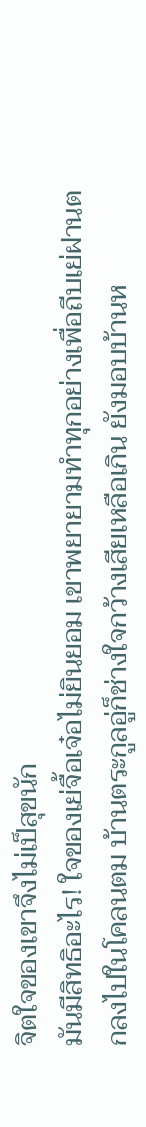จิตใจของเขาจึงไม่เป็สุขนัก
มันมีสิทธิอะไร! ใจของเย่จื้อเจ๋อไม่ยินยอม เขาพยายามทำทุกอย่างเพื่อถีบเย่ฝานตกลงไปในโคลนตม บ้านตระกูลอู่ก็ช่างใจกว้างเสียเหลือเกิน ยังมอบบ้านห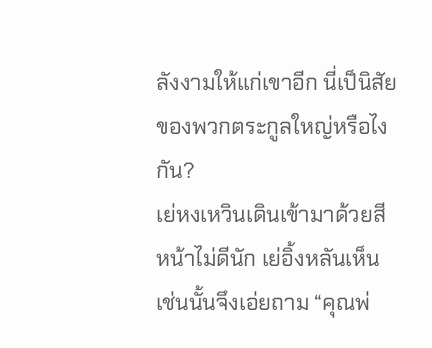ลังงามให้แก่เขาอีก นี่เป็นิสัยของพวกตระกูลใหญ่หรือไงกัน?
เย่หงเหวินเดินเข้ามาด้วยสีหน้าไม่ดีนัก เย่อิ้งหลันเห็นเช่นนั้นจึงเอ่ยถาม “คุณพ่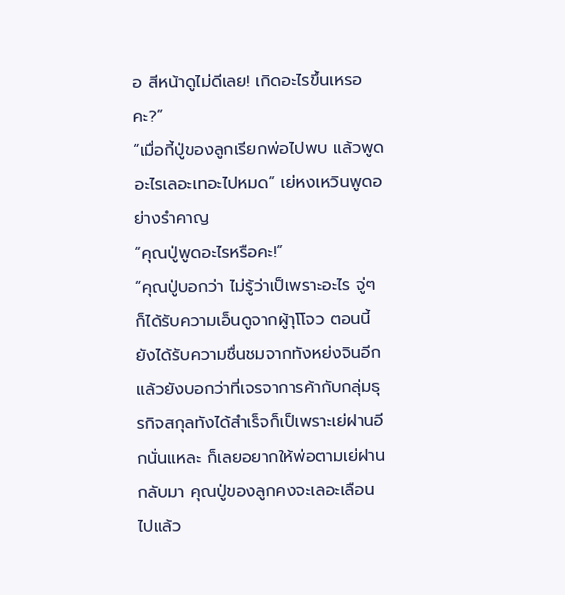อ สีหน้าดูไม่ดีเลย! เกิดอะไรขึ้นเหรอคะ?”
“เมื่อกี้ปู่ของลูกเรียกพ่อไปพบ แล้วพูดอะไรเลอะเทอะไปหมด” เย่หงเหวินพูดอย่างรำคาญ
“คุณปู่พูดอะไรหรือคะ!”
“คุณปู่บอกว่า ไม่รู้ว่าเป็เพราะอะไร จู่ๆ ก็ได้รับความเอ็นดูจากผู้าุโโจว ตอนนี้ยังได้รับความชื่นชมจากทังหย่งจินอีก แล้วยังบอกว่าที่เจรจาการค้ากับกลุ่มธุรกิจสกุลทังได้สำเร็จก็เป็เพราะเย่ฝานอีกนั่นแหละ ก็เลยอยากให้พ่อตามเย่ฝานกลับมา คุณปู่ของลูกคงจะเลอะเลือนไปแล้ว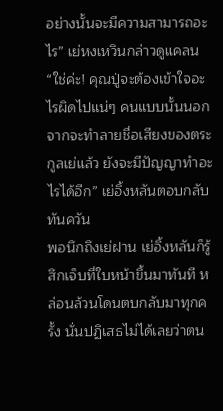อย่างนั้นจะมีความสามารถอะไร” เย่หงเหวินกล่าวดูแคลน
“ใช่ค่ะ! คุณปู่จะต้องเข้าใจอะไรผิดไปแน่ๆ คนแบบนั้นนอกจากจะทำลายชื่อเสียงของตระกูลเย่แล้ว ยังจะมีปัญญาทำอะไรได้อีก” เย่อิ้งหลันตอบกลับทันควัน
พอนึกถึงเย่ฝาน เย่อิ้งหลันก็รู้สึกเจ็บที่ใบหน้าขึ้นมาทันที หล่อนล้วนโดนตบกลับมาทุกครั้ง นั่นปฏิเสธไม่ได้เลยว่าตน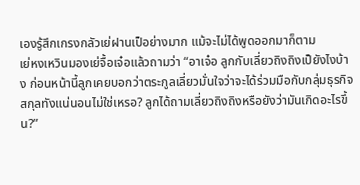เองรู้สึกเกรงกลัวเย่ฝานเป็อย่างมาก แม้จะไม่ได้พูดออกมาก็ตาม
เย่หงเหวินมองเย่จื้อเจ๋อแล้วถามว่า “อาเจ๋อ ลูกกับเลี่ยวถิงถิงเป็ยังไงบ้าง ก่อนหน้านี้ลูกเคยบอกว่าตระกูลเลี่ยวมั่นใจว่าจะได้ร่วมมือกับกลุ่มธุรกิจสกุลทังแน่นอนไม่ใช่เหรอ? ลูกได้ถามเลี่ยวถิงถิงหรือยังว่ามันเกิดอะไรขึ้น?”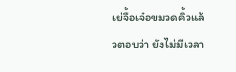เย่จื้อเจ๋อขมวดคิ้วแล้วตอบว่า ยังไม่มีเวลา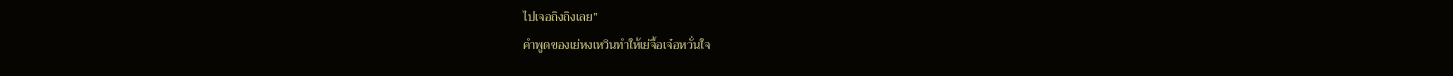ไปเจอถิงถิงเลย”
คำพูดของเย่หงเหวินทำให้เย่จื้อเจ๋อหวั่นใจ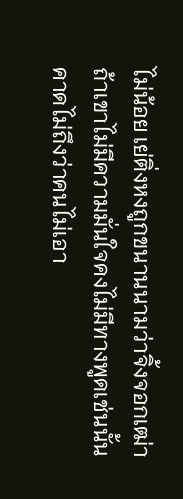ไม่น้อย เย่ติ่งหงถูกขนานนามว่าจิ้งจอกเฒ่า ถ้าเขาไม่มีความมั่นใจคงไม่มีทางพูดเช่นนั้น คาดไม่ถึงว่าคนไม่เอา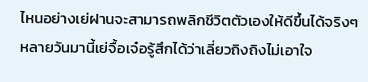ไหนอย่างเย่ฝานจะสามารถพลิกชีวิตตัวเองให้ดีขึ้นได้จริงๆ
หลายวันมานี้เย่จื้อเจ๋อรู้สึกได้ว่าเลี่ยวถิงถิงไม่เอาใจ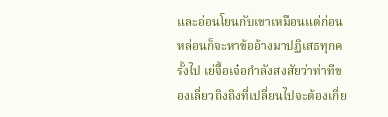และอ่อนโยนกับเขาเหมือนแต่ก่อน หล่อนก็จะหาข้ออ้างมาปฏิเสธทุกครั้งไป เย่จื้อเจ๋อกำลังสงสัยว่าท่าทีของเลี่ยวถิงถิงที่เปลี่ยนไปจะต้องเกี่ย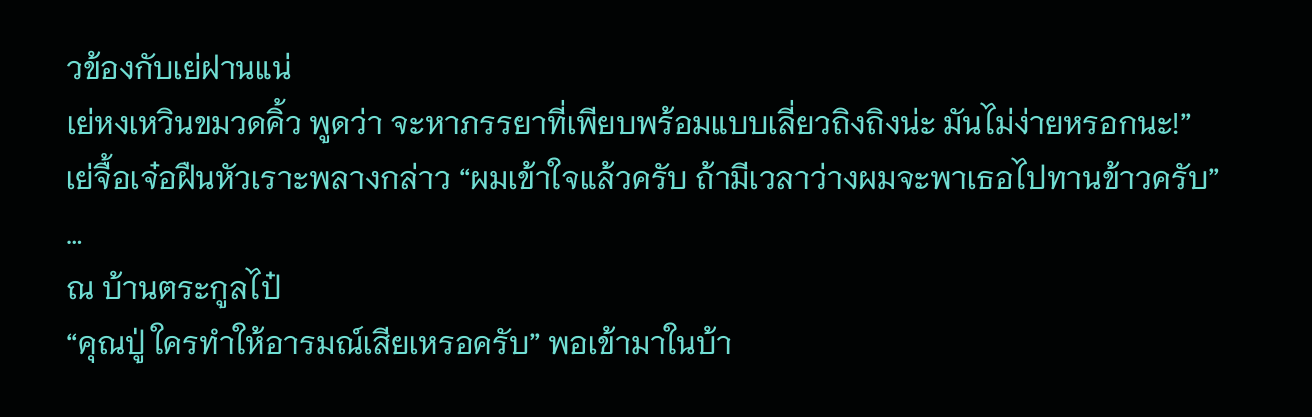วข้องกับเย่ฝานแน่
เย่หงเหวินขมวดคิ้ว พูดว่า จะหาภรรยาที่เพียบพร้อมแบบเลี่ยวถิงถิงน่ะ มันไม่ง่ายหรอกนะ!”
เย่จื้อเจ๋อฝืนหัวเราะพลางกล่าว “ผมเข้าใจแล้วครับ ถ้ามีเวลาว่างผมจะพาเธอไปทานข้าวครับ”
…
ณ บ้านตระกูลไป๋
“คุณปู่ ใครทำให้อารมณ์เสียเหรอครับ” พอเข้ามาในบ้า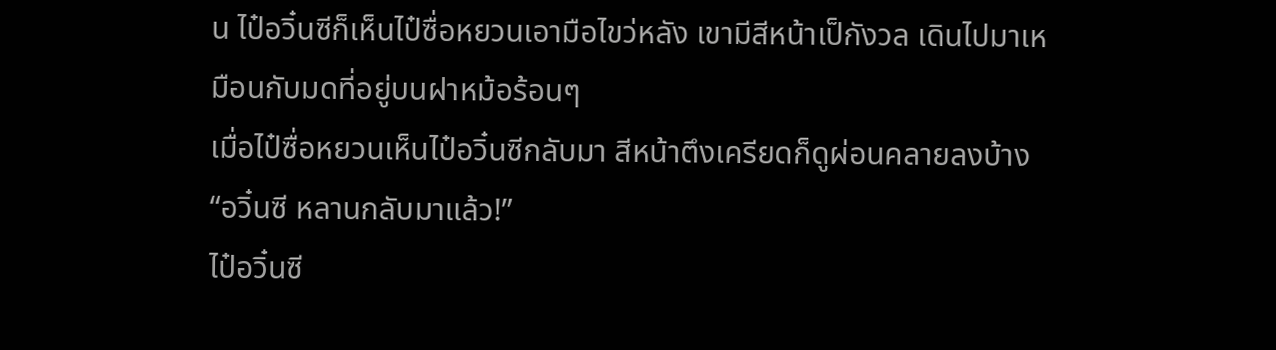น ไป๋อวิ๋นซีก็เห็นไป๋ซื่อหยวนเอามือไขว่หลัง เขามีสีหน้าเป็กังวล เดินไปมาเหมือนกับมดที่อยู่บนฝาหม้อร้อนๆ
เมื่อไป๋ซื่อหยวนเห็นไป๋อวิ๋นซีกลับมา สีหน้าตึงเครียดก็ดูผ่อนคลายลงบ้าง “อวิ๋นซี หลานกลับมาแล้ว!”
ไป๋อวิ๋นซี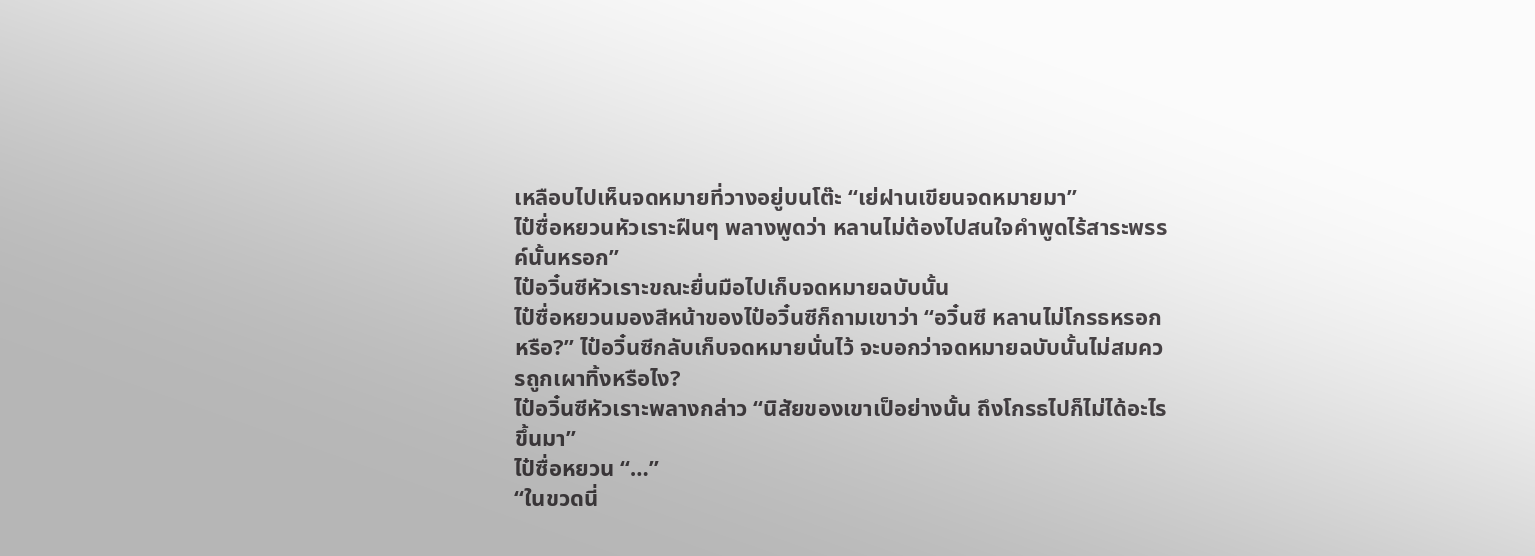เหลือบไปเห็นจดหมายที่วางอยู่บนโต๊ะ “เย่ฝานเขียนจดหมายมา”
ไป๋ซื่อหยวนหัวเราะฝืนๆ พลางพูดว่า หลานไม่ต้องไปสนใจคำพูดไร้สาระพรรค์นั้นหรอก”
ไป๋อวิ๋นซีหัวเราะขณะยื่นมือไปเก็บจดหมายฉบับนั้น
ไป๋ซื่อหยวนมองสีหน้าของไป๋อวิ๋นซีก็ถามเขาว่า “อวิ๋นซี หลานไม่โกรธหรอกหรือ?” ไป๋อวิ๋นซีกลับเก็บจดหมายนั่นไว้ จะบอกว่าจดหมายฉบับนั้นไม่สมควรถูกเผาทิ้งหรือไง?
ไป๋อวิ๋นซีหัวเราะพลางกล่าว “นิสัยของเขาเป็อย่างนั้น ถึงโกรธไปก็ไม่ได้อะไรขึ้นมา”
ไป๋ซื่อหยวน “…”
“ในขวดนี่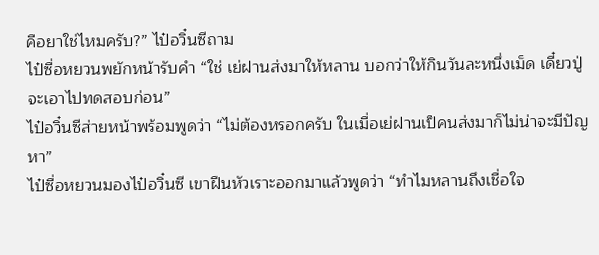คือยาใช่ไหมครับ?” ไป๋อวิ๋นซีถาม
ไป๋ซื่อหยวนพยักหน้ารับคำ “ใช่ เย่ฝานส่งมาให้หลาน บอกว่าให้กินวันละหนึ่งเม็ด เดี๋ยวปู่จะเอาไปทดสอบก่อน”
ไป๋อวิ๋นซีส่ายหน้าพร้อมพูดว่า “ไม่ต้องหรอกครับ ในเมื่อเย่ฝานเป็คนส่งมาก็ไม่น่าจะมีปัญหา”
ไป๋ซื่อหยวนมองไป๋อวิ๋นซี เขาฝืนหัวเราะออกมาแล้วพูดว่า “ทำไมหลานถึงเชื่อใจ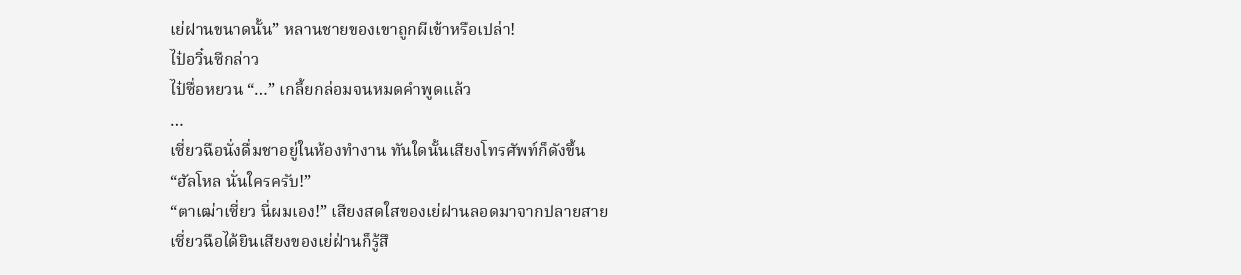เย่ฝานขนาดนั้น” หลานชายของเขาถูกผีเข้าหรือเปล่า!
ไป๋อวิ๋นซีกล่าว
ไป๋ซื่อหยวน “…” เกลี้ยกล่อมจนหมดคำพูดแล้ว
…
เซี่ยวฉือนั่งดื่มชาอยู่ในห้องทำงาน ทันใดนั้นเสียงโทรศัพท์ก็ดังขึ้น
“ฮัลโหล นั่นใครครับ!”
“ตาเฒ่าเซี่ยว นี่ผมเอง!” เสียงสดใสของเย่ฝานลอดมาจากปลายสาย
เซี่ยวฉือได้ยินเสียงของเย่ฝ่านก็รู้สึ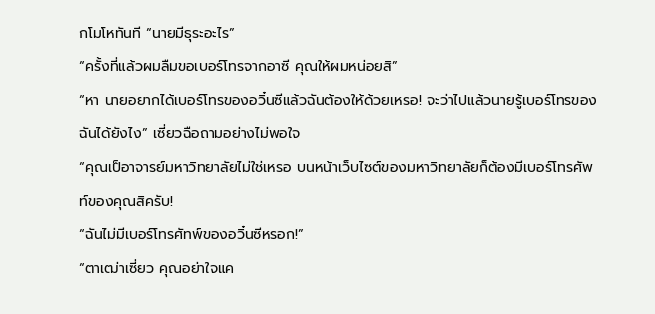กโมโหทันที “นายมีธุระอะไร”
“ครั้งที่แล้วผมลืมขอเบอร์โทรจากอาซี คุณให้ผมหน่อยสิ”
“หา นายอยากได้เบอร์โทรของอวิ๋นซีแล้วฉันต้องให้ด้วยเหรอ! จะว่าไปแล้วนายรู้เบอร์โทรของฉันได้ยังไง” เซี่ยวฉือถามอย่างไม่พอใจ
“คุณเป็อาจารย์มหาวิทยาลัยไม่ใช่เหรอ บนหน้าเว็บไซต์ของมหาวิทยาลัยก็ต้องมีเบอร์โทรศัพท์ของคุณสิครับ!
“ฉันไม่มีเบอร์โทรศัทพ์ของอวิ๋นซีหรอก!”
“ตาเฒ่าเซี่ยว คุณอย่าใจแค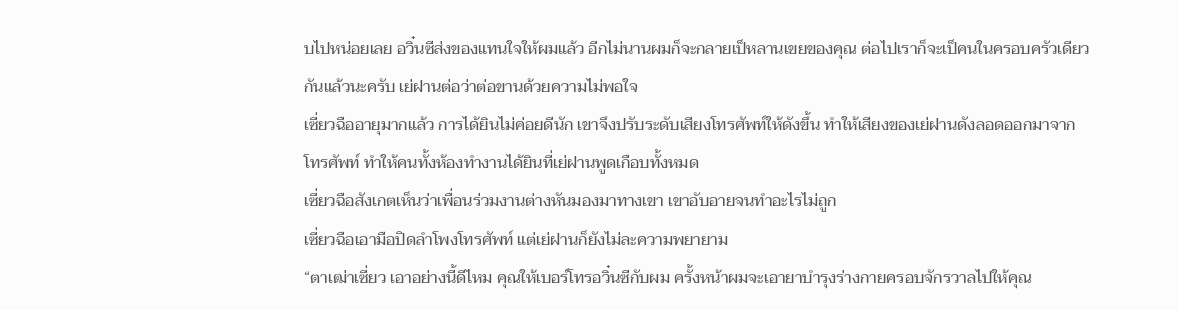บไปหน่อยเลย อวิ๋นซีส่งของแทนใจให้ผมแล้ว อีกไม่นานผมก็จะกลายเป็หลานเขยของคุณ ต่อไปเราก็จะเป็คนในครอบครัวเดียวกันแล้วนะครับ เย่ฝานต่อว่าต่อขานด้วยความไม่พอใจ
เซี่ยวฉืออายุมากแล้ว การได้ยินไม่ค่อยดีนัก เขาจึงปรับระดับเสียงโทรศัพท์ให้ดังขึ้น ทำให้เสียงของเย่ฝานดังลอดออกมาจากโทรศัพท์ ทำให้คนทั้งห้องทำงานได้ยินที่เย่ฝานพูดเกือบทั้งหมด
เซี่ยวฉือสังเกตเห็นว่าเพื่อนร่วมงานต่างหันมองมาทางเขา เขาอับอายจนทำอะไรไม่ถูก
เซี่ยวฉือเอามือปิดลำโพงโทรศัพท์ แต่เย่ฝานก็ยังไม่ละความพยายาม
“ตาเฒ่าเซี่ยว เอาอย่างนี้ดีไหม คุณให้เบอร์โทรอวิ๋นซีกับผม ครั้งหน้าผมจะเอายาบำรุงร่างกายครอบจักรวาลไปให้คุณ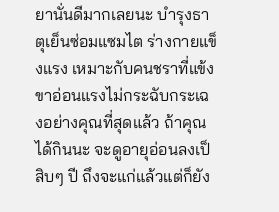ยานั่นดีมากเลยนะ บำรุงธาตุเย็นซ่อมแซมไต ร่างกายแข็งแรง เหมาะกับคนชราที่แข้งขาอ่อนแรงไม่กระฉับกระเฉงอย่างคุณที่สุดแล้ว ถ้าคุณได้กินนะ จะดูอายุอ่อนลงเป็สิบๆ ปี ถึงจะแก่แล้วแต่ก็ยัง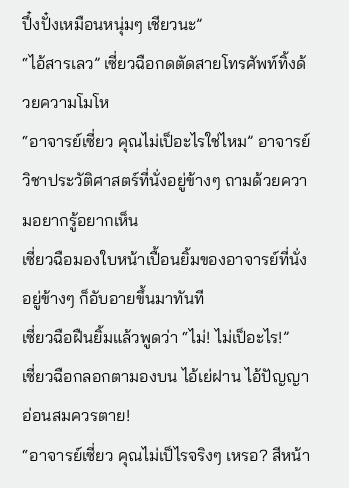ปึ๋งปั๋งเหมือนหนุ่มๆ เชียวนะ”
“ไอ้สารเลว” เซี่ยวฉือกดตัดสายโทรศัพท์ทิ้งด้วยความโมโห
“อาจารย์เซี่ยว คุณไม่เป็อะไรใช่ไหม” อาจารย์วิชาประวัติศาสตร์ที่นั่งอยู่ข้างๆ ถามด้วยความอยากรู้อยากเห็น
เซี่ยวฉือมองใบหน้าเปื้อนยิ้มของอาจารย์ที่นั่งอยู่ข้างๆ ก็อับอายขึ้นมาทันที
เซี่ยวฉือฝืนยิ้มแล้วพูดว่า “ไม่! ไม่เป็อะไร!”
เซี่ยวฉือกลอกตามองบน ไอ้เย่ฝาน ไอ้ปัญญาอ่อนสมควรตาย!
“อาจารย์เซี่ยว คุณไม่เป็ไรจริงๆ เหรอ? สีหน้า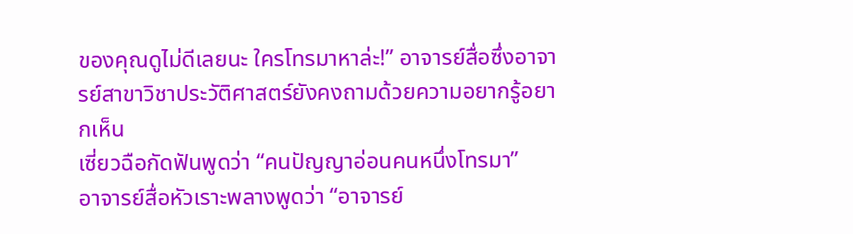ของคุณดูไม่ดีเลยนะ ใครโทรมาหาล่ะ!” อาจารย์สื่อซึ่งอาจารย์สาขาวิชาประวัติศาสตร์ยังคงถามด้วยความอยากรู้อยากเห็น
เซี่ยวฉือกัดฟันพูดว่า “คนปัญญาอ่อนคนหนึ่งโทรมา”
อาจารย์สื่อหัวเราะพลางพูดว่า “อาจารย์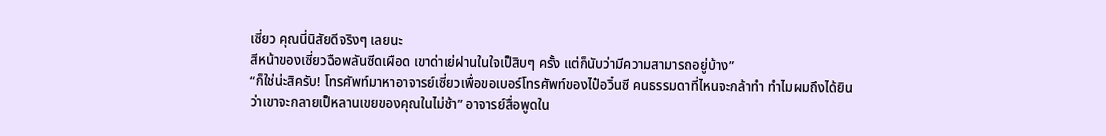เซี่ยว คุณนี่นิสัยดีจริงๆ เลยนะ
สีหน้าของเซี่ยวฉือพลันซีดเผือด เขาด่าเย่ฝานในใจเป็สิบๆ ครั้ง แต่ก็นับว่ามีความสามารถอยู่บ้าง”
“ก็ใช่น่ะสิครับ! โทรศัพท์มาหาอาจารย์เซี่ยวเพื่อขอเบอร์โทรศัพท์ของไป๋อวิ๋นซี คนธรรมดาที่ไหนจะกล้าทำ ทำไมผมถึงได้ยินว่าเขาจะกลายเป็หลานเขยของคุณในไม่ช้า” อาจารย์สื่อพูดใน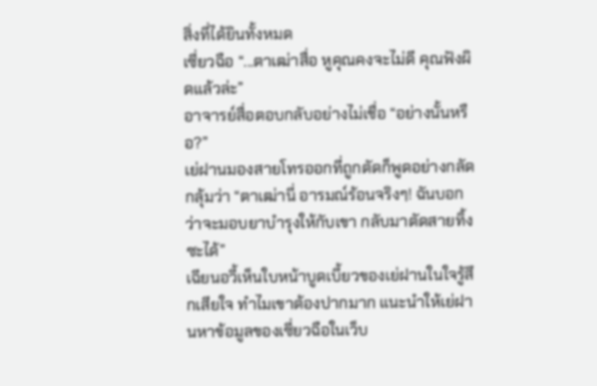สิ่งที่ได้ยินทั้งหมด
เซี่ยวฉือ “...ตาเฒ่าสื่อ หูคุณคงจะไม่ดี คุณฟังผิดแล้วล่ะ”
อาจารย์สื่อตอบกลับอย่างไม่เชื่อ “อย่างนั้นหรือ?”
เย่ฝานมองสายโทรออกที่ถูกตัดก็พูดอย่างกลัดกลุ้มว่า “ตาเฒ่านี่ อารมณ์ร้อนจริงๆ! ฉันบอกว่าจะมอบยาบำรุงให้กับเขา กลับมาตัดสายทิ้งซะได้”
เฉียนอวี้เห็นใบหน้าบูดเบี้ยวของเย่ฝานในใจรู้สึกเสียใจ ทำไมเขาต้องปากมาก แนะนำให้เย่ฝานหาข้อมูลของเซี่ยวฉือในเว็บ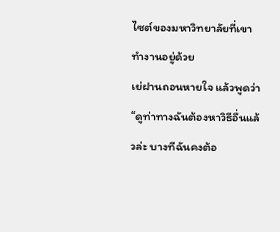ไซต์ของมหาวิทยาลัยที่เขาทำงานอยู่ด้วย
เย่ฝานถอนหายใจ แล้วพูดว่า “ดูท่าทางฉันต้องหาวิธีอื่นแล้วล่ะ บางทีฉันคงต้อ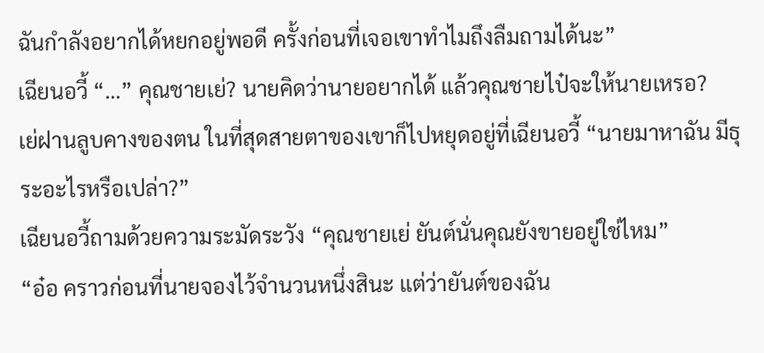ฉันกำลังอยากได้หยกอยู่พอดี ครั้งก่อนที่เจอเขาทำไมถึงลืมถามได้นะ”
เฉียนอวี้ “…” คุณชายเย่? นายคิดว่านายอยากได้ แล้วคุณชายไป๋จะให้นายเหรอ?
เย่ฝานลูบคางของตน ในที่สุดสายตาของเขาก็ไปหยุดอยู่ที่เฉียนอวี้ “นายมาหาฉัน มีธุระอะไรหรือเปล่า?”
เฉียนอวี้ถามด้วยความระมัดระวัง “คุณชายเย่ ยันต์นั่นคุณยังขายอยู่ใช่ไหม”
“อ๋อ คราวก่อนที่นายจองไว้จำนวนหนึ่งสินะ แต่ว่ายันต์ของฉัน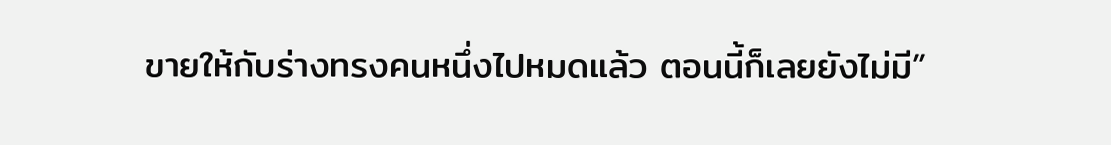ขายให้กับร่างทรงคนหนึ่งไปหมดแล้ว ตอนนี้ก็เลยยังไม่มี”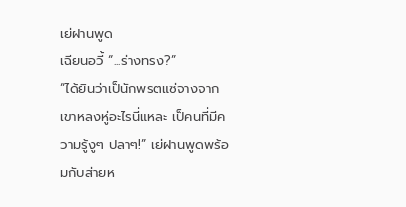เย่ฝานพูด
เฉียนอวี้ “...ร่างทรง?”
“ได้ยินว่าเป็นักพรตแซ่จางจากเขาหลงหู่อะไรนี่แหละ เป็คนที่มีความรู้งูๆ ปลาๆ!” เย่ฝานพูดพร้อมกับส่ายห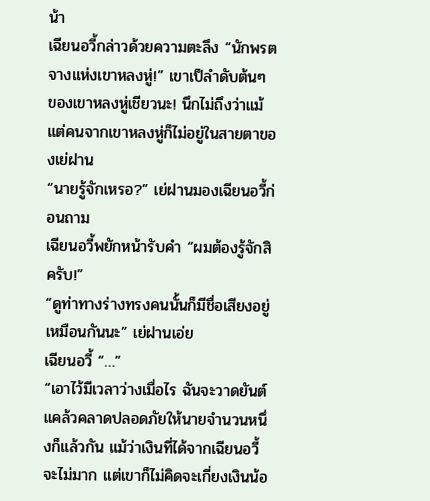น้า
เฉียนอวี้กล่าวด้วยความตะลึง “นักพรตจางแห่งเขาหลงหู่!” เขาเป็ลำดับต้นๆ ของเขาหลงหู่เชียวนะ! นึกไม่ถึงว่าแม้แต่คนจากเขาหลงหู่ก็ไม่อยู่ในสายตาของเย่ฝาน
“นายรู้จักเหรอ?” เย่ฝานมองเฉียนอวี้ก่อนถาม
เฉียนอวี้พยักหน้ารับคำ “ผมต้องรู้จักสิครับ!”
“ดูท่าทางร่างทรงคนนั้นก็มีชื่อเสียงอยู่เหมือนกันนะ” เย่ฝานเอ่ย
เฉียนอวี้ “…”
“เอาไว้มีเวลาว่างเมื่อไร ฉันจะวาดยันต์แคล้วคลาดปลอดภัยให้นายจำนวนหนึ่งก็แล้วกัน แม้ว่าเงินที่ได้จากเฉียนอวี้จะไม่มาก แต่เขาก็ไม่คิดจะเกี่ยงเงินน้อ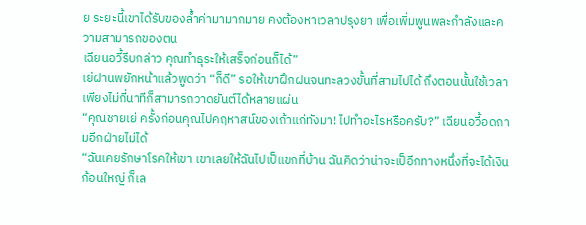ย ระยะนี้เขาได้รับของล้ำค่ามามากมาย คงต้องหาเวลาปรุงยา เพื่อเพิ่มพูนพละกำลังและความสามารถของตน
เฉียนอวี้รีบกล่าว คุณทำธุระให้เสร็จก่อนก็ได้”
เย่ฝานพยักหน้าแล้วพูดว่า “ก็ดี” รอให้เขาฝึกฝนจนทะลวงขั้นที่สามไปได้ ถึงตอนนั้นใช้เวลาเพียงไม่กี่นาทีก็สามารถวาดยันต์ได้หลายแผ่น
“คุณชายเย่ ครั้งก่อนคุณไปคฤหาสน์ของเถ้าแก่ทังมา! ไปทำอะไรหรือครับ?” เฉียนอวี้อดถามอีกฝ่ายไม่ได้
“ฉันเคยรักษาโรคให้เขา เขาเลยให้ฉันไปเป็แขกที่บ้าน ฉันคิดว่าน่าจะเป็อีกทางหนึ่งที่จะได้เงินก้อนใหญ่ ก็เล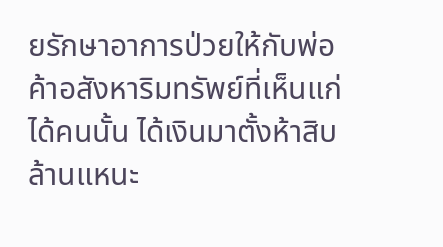ยรักษาอาการป่วยให้กับพ่อค้าอสังหาริมทรัพย์ที่เห็นแก่ได้คนนั้น ได้เงินมาตั้งห้าสิบล้านแหนะ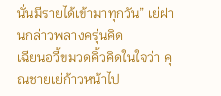นั่นมีรายได้เข้ามาทุกวัน” เย่ฝานกล่าวพลางครุ่นคิด
เฉียนอวี้ขมวดคิ้วคิดในใจว่า คุณชายเย่ก้าวหน้าไป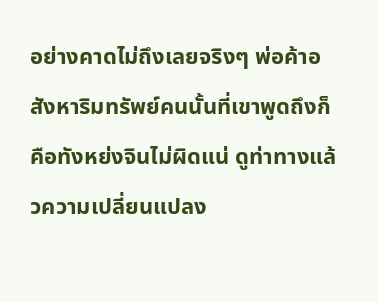อย่างคาดไม่ถึงเลยจริงๆ พ่อค้าอสังหาริมทรัพย์คนนั้นที่เขาพูดถึงก็คือทังหย่งจินไม่ผิดแน่ ดูท่าทางแล้วความเปลี่ยนแปลง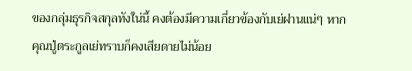ของกลุ่มธุรกิจสกุลทังใน่นี้ คงต้องมีความเกี่ยวข้องกับเย่ฝานแน่ๆ หากคุณปู่ตระกูลเย่ทราบก็คงเสียดายไม่น้อย